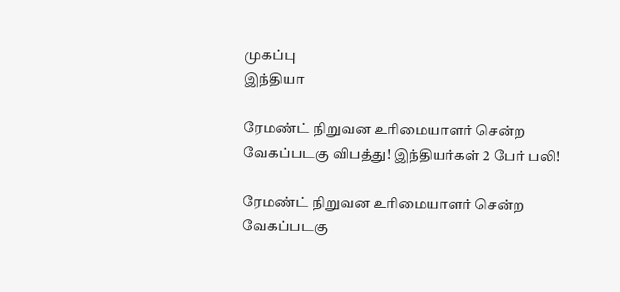முகப்பு
இந்தியா

ரேமண்ட் நிறுவன உரிமையாளர் சென்ற வேகப்படகு விபத்து! இந்தியர்கள் 2 பேர் பலி!

ரேமண்ட் நிறுவன உரிமையாளர் சென்ற வேகப்படகு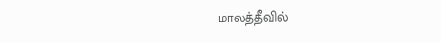மாலத்தீவில்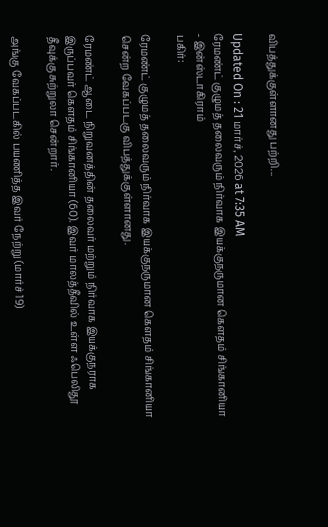விபத்துக்குள்ளானது பற்றி...

Updated On : 21 மார்ச், 2026 at 7:35 AM
ரேமண்ட் குழுமத் தலைவரும் நிர்வாக இயக்குநருமான கௌதம் சிங்கானியா - இன்ஸ்டாகிராம்
பகிர்:

ரேமண்ட் குழுமத் தலைவரும் நிர்வாக இயக்குநருமான கௌதம் சிங்கானியா சென்ற வேகப்படகு விபத்துக்குள்ளானது.

ரேமண்ட் ஆடை நிறுவனத்தின் தலைவர் மற்றும் நிர்வாக இயக்குநராக இருப்பவர் கௌதம் சிங்கானியா (60). இவர் மாலத்தீவில் உள்ள ஃபெலிதூ தீவுக்கு சுற்றுலா சென்றார்.

அங்கு வேகப்படகில் பயணித்த இவர் நேற்று (மார்ச் 19)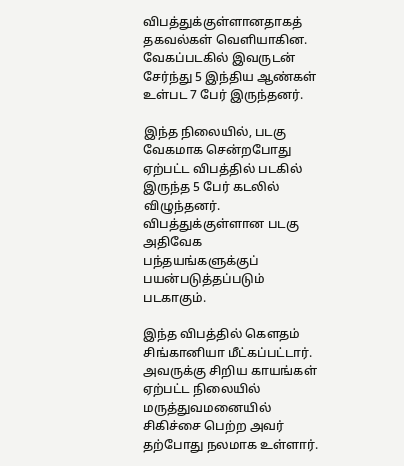விபத்துக்குள்ளானதாகத் தகவல்கள் வெளியாகின. வேகப்படகில் இவருடன் சேர்ந்து 5 இந்திய ஆண்கள் உள்பட 7 பேர் இருந்தனர்.

இந்த நிலையில், படகு வேகமாக சென்றபோது ஏற்பட்ட விபத்தில் படகில் இருந்த 5 பேர் கடலில் விழுந்தனர். விபத்துக்குள்ளான படகு அதிவேக பந்தயங்களுக்குப் பயன்படுத்தப்படும் படகாகும்.

இந்த விபத்தில் கௌதம் சிங்கானியா மீட்கப்பட்டார். அவருக்கு சிறிய காயங்கள் ஏற்பட்ட நிலையில் மருத்துவமனையில் சிகிச்சை பெற்ற அவர் தற்போது நலமாக உள்ளார்.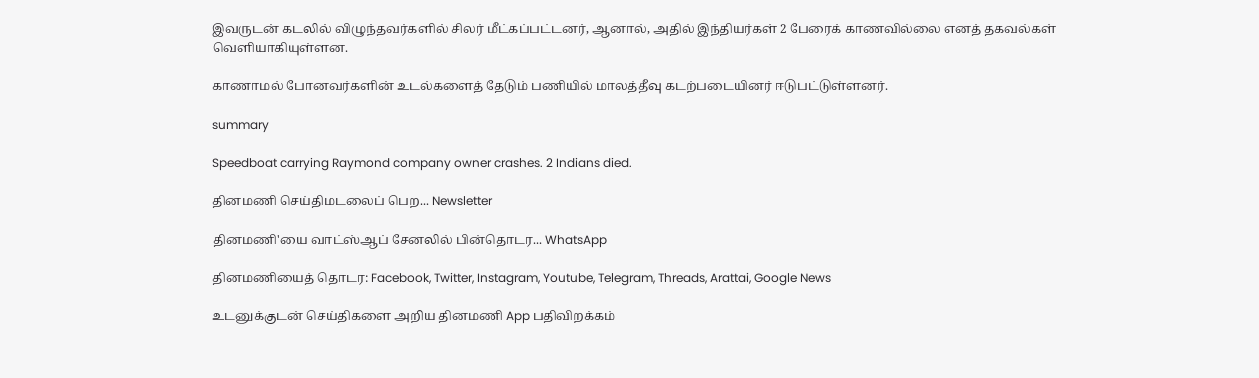இவருடன் கடலில் விழுந்தவர்களில் சிலர் மீட்கப்பட்டனர், ஆனால், அதில் இந்தியர்கள் 2 பேரைக் காணவில்லை எனத் தகவல்கள் வெளியாகியுள்ளன.

காணாமல் போனவர்களின் உடல்களைத் தேடும் பணியில் மாலத்தீவு கடற்படையினர் ஈடுபட்டுள்ளனர்.

summary

Speedboat carrying Raymond company owner crashes. 2 Indians died.

தினமணி செய்திமடலைப் பெற... Newsletter

தினமணி'யை வாட்ஸ்ஆப் சேனலில் பின்தொடர... WhatsApp

தினமணியைத் தொடர: Facebook, Twitter, Instagram, Youtube, Telegram, Threads, Arattai, Google News

உடனுக்குடன் செய்திகளை அறிய தினமணி App பதிவிறக்கம்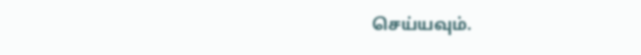செய்யவும்.